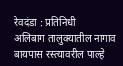रेवदंडा : प्रतिनिधी
अलिबाग तालुक्यातील नागाव बायपास रस्त्यावरील पाल्हे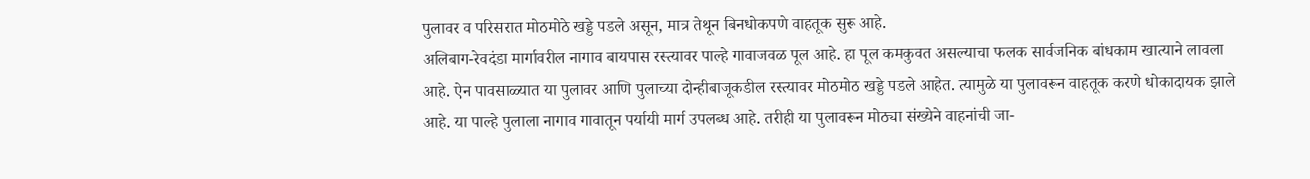पुलावर व परिसरात मोठमोठे खड्डे पडले असून, मात्र तेथून बिनधोकपणे वाहतूक सुरू आहे.
अलिबाग-रेवदंडा मार्गावरील नागाव बायपास रस्त्यावर पाल्हे गावाजवळ पूल आहे. हा पूल कमकुवत असल्याचा फलक सार्वजनिक बांधकाम खात्याने लावला आहे. ऐन पावसाळ्यात या पुलावर आणि पुलाच्या दोन्हीबाजूकडील रस्त्यावर मोठमोठ खड्डे पडले आहेत. त्यामुळे या पुलावरून वाहतूक करणे धोकादायक झाले आहे. या पाल्हे पुलाला नागाव गावातून पर्यायी मार्ग उपलब्ध आहे. तरीही या पुलावरून मोठ्या संख्येने वाहनांची जा-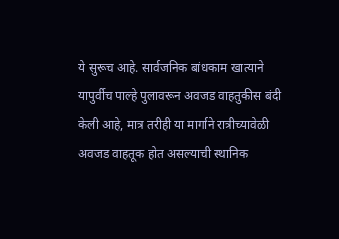ये सुरूच आहे. सार्वजनिक बांधकाम खात्याने यापुर्वीच पाल्हे पुलावरून अवजड वाहतुकीस बंदी केली आहे, मात्र तरीही या मार्गाने रात्रीच्यावेळी अवजड वाहतूक होत असल्याची स्थानिक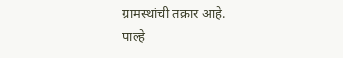ग्रामस्थांची तक्रार आहे.
पाल्हे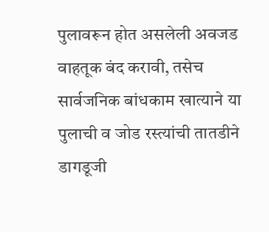पुलावरून होत असलेली अवजड वाहतूक बंद करावी, तसेच सार्वजनिक बांधकाम खात्याने या पुलाची व जोड रस्त्यांची तातडीने डागडूजी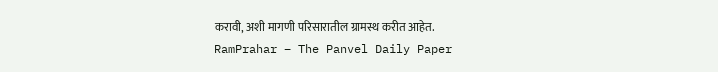करावी, अशी मागणी परिसारातील ग्रामस्थ करीत आहेत.
RamPrahar – The Panvel Daily Paper